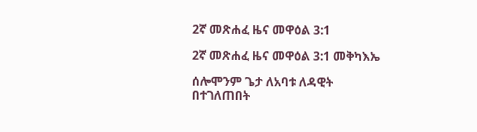2ኛ መጽሐፈ ዜና መዋዕል 3:1

2ኛ መጽሐፈ ዜና መዋዕል 3:1 መቅካእኤ

ሰሎሞንም ጌታ ለአባቱ ለዳዊት በተገለጠበት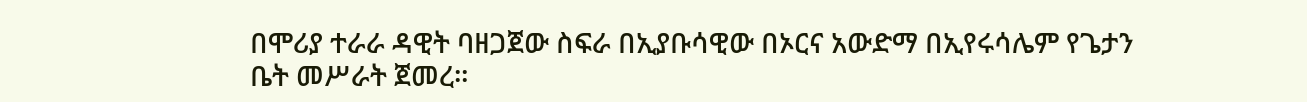በሞሪያ ተራራ ዳዊት ባዘጋጀው ስፍራ በኢያቡሳዊው በኦርና አውድማ በኢየሩሳሌም የጌታን ቤት መሥራት ጀመረ።